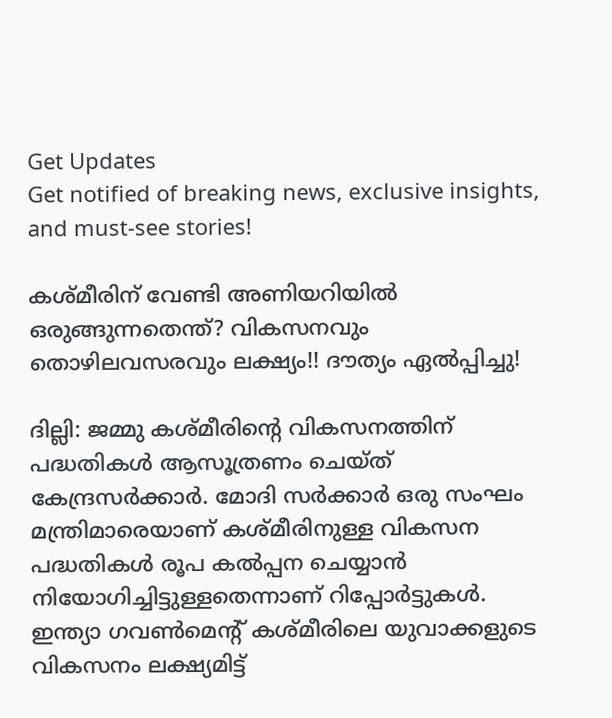Get Updates
Get notified of breaking news, exclusive insights, and must-see stories!

കശ്മീരിന് വേണ്ടി അണിയറിയില്‍ ഒരുങ്ങുന്നതെന്ത്? വികസനവും തൊഴിലവസരവും ലക്ഷ്യം!! ദൗത്യം ഏല്‍പ്പിച്ചു!

ദില്ലി: ജമ്മു കശ്മീരിന്റെ വികസനത്തിന് പദ്ധതികള്‍ ആസൂത്രണം ചെയ്ത് കേന്ദ്രസര്‍ക്കാര്‍. മോദി സര്‍ക്കാര്‍ ഒരു സംഘം മന്ത്രിമാരെയാണ് കശ്മീരിനുള്ള വികസന പദ്ധതികള്‍ രൂപ കല്‍പ്പന ചെയ്യാന്‍ നിയോഗിച്ചിട്ടുള്ളതെന്നാണ് റിപ്പോര്‍ട്ടുകള്‍. ഇന്ത്യാ ഗവണ്‍മെന്റ് കശ്മീരിലെ യുവാക്കളുടെ വികസനം ലക്ഷ്യമിട്ട്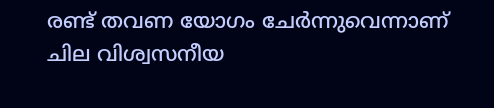രണ്ട് തവണ യോഗം ചേര്‍ന്നുവെന്നാണ് ചില വിശ്വസനീയ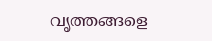വൃത്തങ്ങളെ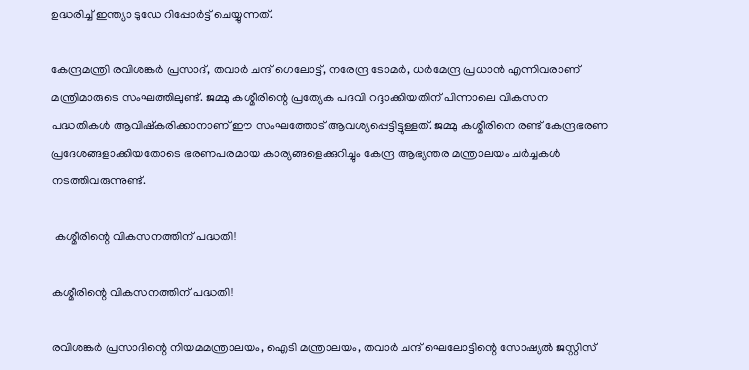ഉദ്ധരിച്ച് ഇന്ത്യാ ടുഡേ റിപ്പോര്‍ട്ട് ചെയ്യുന്നത്.

കേന്ദ്രമന്ത്രി രവിശങ്കര്‍ പ്രസാദ്, തവാര്‍ ചന്ദ് ഗെലോട്ട്, നരേന്ദ്ര ടോമര്‍, ധര്‍മേന്ദ്ര പ്രധാന്‍ എന്നിവരാണ് മന്ത്രിമാരുടെ സംഘത്തിലുണ്ട്. ജമ്മു കശ്മീരിന്റെ പ്രത്യേക പദവി റദ്ദാക്കിയതിന് പിന്നാലെ വികസന പദ്ധതികള്‍ ആവിഷ്കരിക്കാനാണ് ഈ സംഘത്തോട് ആവശ്യപ്പെട്ടിട്ടുള്ളത്. ജമ്മു കശ്മീരിനെ രണ്ട് കേന്ദ്രഭരണ പ്രദേശങ്ങളാക്കിയതോടെ ഭരണപരമായ കാര്യങ്ങളെക്കുറിച്ചും കേന്ദ്ര ആഭ്യന്തര മന്ത്രാലയം ചര്‍ച്ചകള്‍ നടത്തിവരുന്നുണ്ട്.

 കശ്മീരിന്റെ വികസനത്തിന് പദ്ധതി!

കശ്മീരിന്റെ വികസനത്തിന് പദ്ധതി!

രവിശങ്കര്‍ പ്രസാദിന്റെ നിയമമന്ത്രാലയം, ഐടി മന്ത്രാലയം, തവാര്‍ ചന്ദ് ഘെലോട്ടിന്റെ സോഷ്യല്‍ ജസ്റ്റിസ്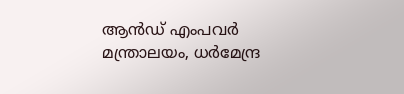ആന്‍ഡ് എംപവര്‍ മന്ത്രാലയം, ധര്‍മേന്ദ്ര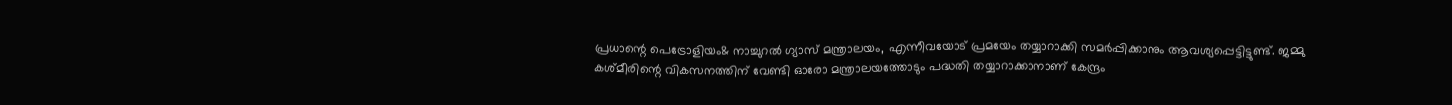പ്രധാന്റെ പെട്രോളിയം& നാച്ചുറല്‍ ഗ്യാസ് മന്ത്രാലയം, എന്നീവയോട് പ്രമയേം തയ്യാറാക്കി സമര്‍പ്പിക്കാനും ആവശ്യപ്പെട്ടിട്ടുണ്ട്. ജമ്മു കശ്മീരിന്റെ വികസനത്തിന് വേണ്ടി ഓരോ മന്ത്രാലയത്തോടും പദ്ധതി തയ്യാറാക്കാനാണ് കേന്ദ്രം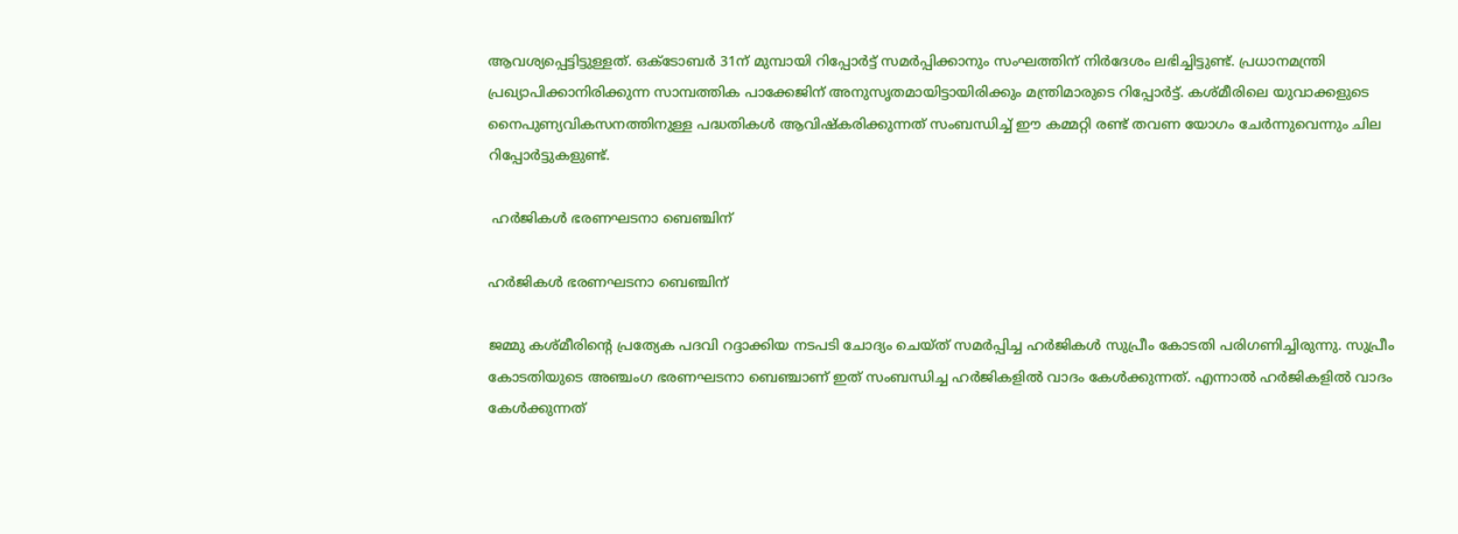ആവശ്യപ്പെട്ടിട്ടുള്ളത്. ഒക്ടോബര്‍ 31ന് മുമ്പായി റിപ്പോര്‍ട്ട് സമര്‍പ്പിക്കാനും സംഘത്തിന് നിര്‍ദേശം ലഭിച്ചിട്ടുണ്ട്. പ്രധാനമന്ത്രി പ്രഖ്യാപിക്കാനിരിക്കുന്ന സാമ്പത്തിക പാക്കേജിന് അനുസൃതമായിട്ടായിരിക്കും മന്ത്രിമാരുടെ റിപ്പോര്‍ട്ട്. കശ്മീരിലെ യുവാക്കളുടെ നൈപുണ്യവികസനത്തിനുള്ള പദ്ധതികള്‍ ആവിഷ്കരിക്കുന്നത് സംബന്ധിച്ച് ഈ കമ്മറ്റി രണ്ട് തവണ യോഗം ചേര്‍ന്നുവെന്നും ചില റിപ്പോര്‍ട്ടുകളുണ്ട്.

 ഹര്‍ജികള്‍ ഭരണഘടനാ ബെഞ്ചിന്

ഹര്‍ജികള്‍ ഭരണഘടനാ ബെഞ്ചിന്

ജമ്മു കശ്മീരിന്റെ പ്രത്യേക പദവി റദ്ദാക്കിയ നടപടി ചോദ്യം ചെയ്ത് സമര്‍പ്പിച്ച ഹര്‍ജികള്‍ സുപ്രീം കോടതി പരിഗണിച്ചിരുന്നു. സുപ്രീം കോടതിയുടെ അഞ്ചംഗ ഭരണഘടനാ ബെഞ്ചാണ് ഇത് സംബന്ധിച്ച ഹര്‍ജികളില്‍ വാദം കേള്‍ക്കുന്നത്. എന്നാല്‍ ഹര്‍ജികളില്‍ വാദം കേള്‍ക്കുന്നത്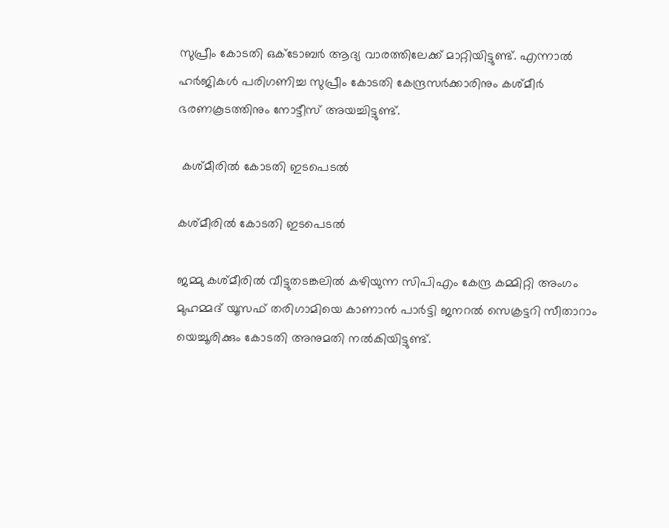സുപ്രീം കോടതി ഒക്ടോബര്‍ ആദ്യ വാരത്തിലേക്ക് മാറ്റിയിട്ടുണ്ട്. എന്നാല്‍ ഹര്‍ജികള്‍ പരിഗണിച്ച സുപ്രീം കോടതി കേന്ദ്രസര്‍ക്കാരിനും കശ്മീര്‍ ഭരണകൂടത്തിനും നോട്ടീസ് അയച്ചിട്ടുണ്ട്.

 കശ്മീരില്‍ കോടതി ഇടപെടല്‍

കശ്മീരില്‍ കോടതി ഇടപെടല്‍

ജമ്മു കശ്മീരില്‍ വീട്ടുതടങ്കലില്‍ കഴിയുന്ന സിപിഎം കേന്ദ്ര കമ്മിറ്റി അംഗം മുഹമ്മദ് യൂസഫ് തരിഗാമിയെ കാണാന്‍ പാര്‍ട്ടി ജനറല്‍ സെക്രട്ടറി സീതാറാം യെച്ചൂരിക്കും കോടതി അനുമതി നല്‍കിയിട്ടുണ്ട്.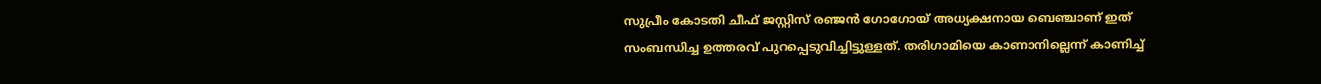സുപ്രീം കോടതി ചീഫ് ജസ്റ്റിസ് രഞ്ജന്‍ ഗോഗോയ് അധ്യക്ഷനായ ബെഞ്ചാണ് ഇത് സംബന്ധിച്ച ഉത്തരവ് പുറപ്പെടുവിച്ചിട്ടുള്ളത്. തരിഗാമിയെ കാണാനില്ലെന്ന് കാണിച്ച്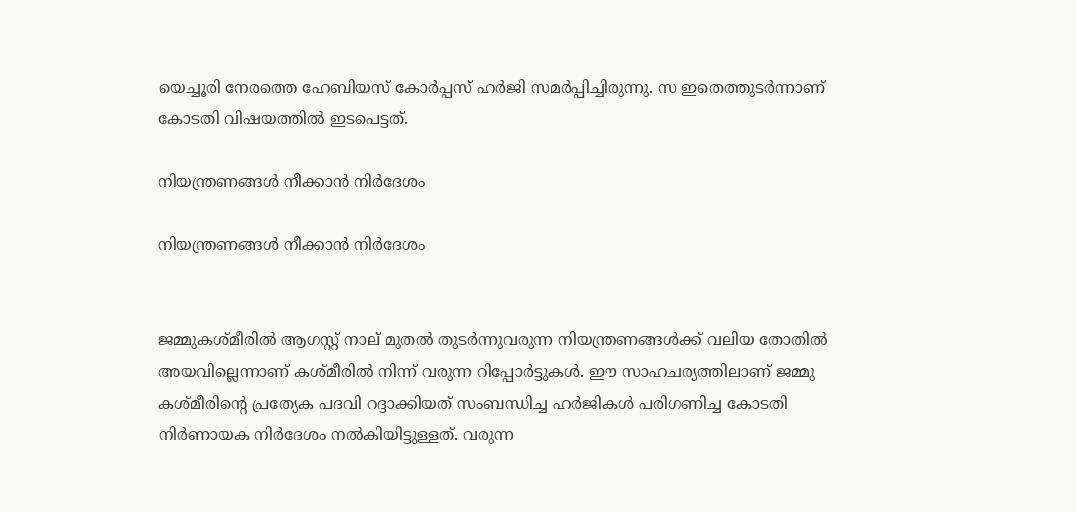യെച്ചൂരി നേരത്തെ ഹേബിയസ് കോര്‍പ്പസ് ഹര്‍ജി സമര്‍പ്പിച്ചിരുന്നു. സ ഇതെത്തുടര്‍ന്നാണ് കോടതി വിഷയത്തില്‍ ഇടപെട്ടത്.

നിയന്ത്രണങ്ങള്‍ നീക്കാന്‍ നിര്‍ദേശം

നിയന്ത്രണങ്ങള്‍ നീക്കാന്‍ നിര്‍ദേശം


ജമ്മുകശ്മീരില്‍ ആഗസ്റ്റ് നാല് മുതല്‍ തുടര്‍ന്നുവരുന്ന നിയന്ത്രണങ്ങള്‍ക്ക് വലിയ തോതില്‍ അയവില്ലെന്നാണ് കശ്മീരില്‍ നിന്ന് വരുന്ന റിപ്പോര്‍ട്ടുകള്‍. ഈ സാഹചര്യത്തിലാണ് ജമ്മു കശ്മീരിന്റെ പ്രത്യേക പദവി റദ്ദാക്കിയത് സംബന്ധിച്ച ഹര്‍ജികള്‍ പരിഗണിച്ച കോടതി നിര്‍ണായക നിര്‍ദേശം നല്‍കിയിട്ടുള്ളത്. വരുന്ന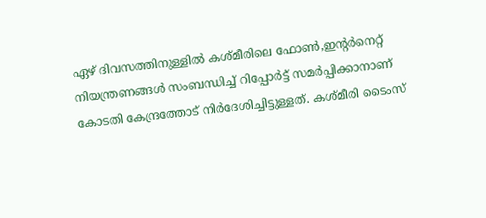ഏഴ് ദിവസത്തിനുള്ളില്‍ കശ്മീരിലെ ഫോണ്‍,ഇന്റര്‍നെറ്റ് നിയന്ത്രണങ്ങള്‍ സംബന്ധിച്ച് റിപ്പോര്‍ട്ട് സമര്‍പ്പിക്കാനാണ് കോടതി കേന്ദ്രത്തോട് നിര്‍ദേശിച്ചിട്ടുള്ളത്. കശ്മീരി ടൈംസ്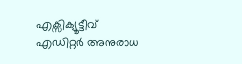എക്സിക്യൂട്ടീവ് എഡിറ്റര്‍ അനുരാധ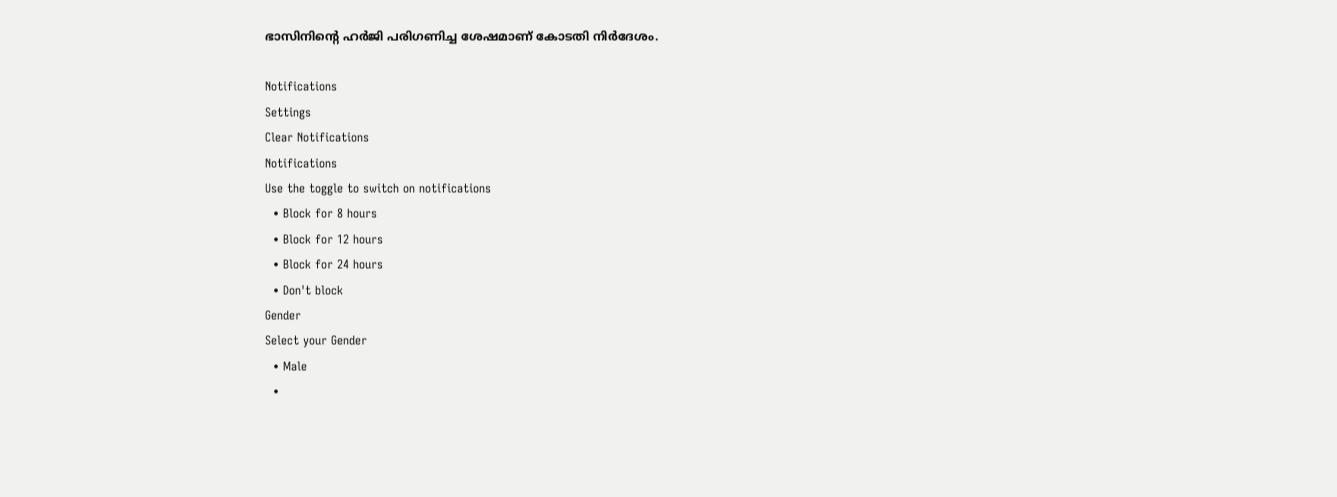ഭാസിനിന്റെ ഹര്‍ജി പരിഗണിച്ച ശേഷമാണ് കോടതി നിര്‍ദേശം.

Notifications
Settings
Clear Notifications
Notifications
Use the toggle to switch on notifications
  • Block for 8 hours
  • Block for 12 hours
  • Block for 24 hours
  • Don't block
Gender
Select your Gender
  • Male
  •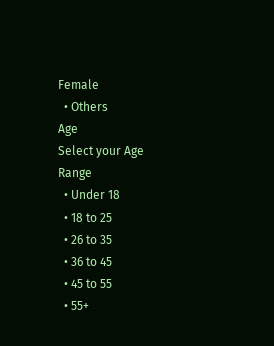Female
  • Others
Age
Select your Age Range
  • Under 18
  • 18 to 25
  • 26 to 35
  • 36 to 45
  • 45 to 55
  • 55+